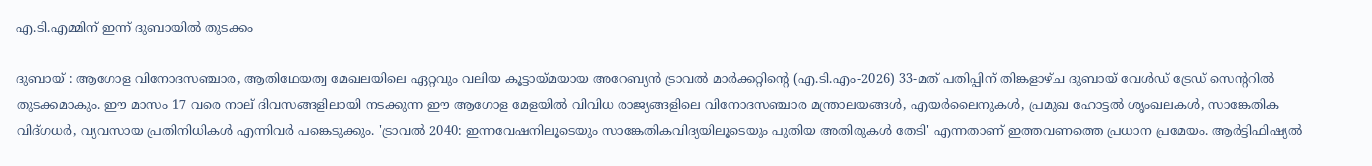എ.ടി.എമ്മിന് ഇന്ന് ദുബായിൽ തുടക്കം

ദുബായ് : ആഗോള വിനോദസഞ്ചാര, ആതിഥേയത്വ മേഖലയിലെ ഏറ്റവും വലിയ കൂട്ടായ്മയായ അറേബ്യൻ ട്രാവൽ മാർക്കറ്റിന്റെ (എ.ടി.എം-2026) 33-മത് പതിപ്പിന് തിങ്കളാഴ്ച ദുബായ് വേൾഡ് ട്രേഡ് സെന്ററിൽ തുടക്കമാകും. ഈ മാസം 17 വരെ നാല് ദിവസങ്ങളിലായി നടക്കുന്ന ഈ ആഗോള മേളയിൽ വിവിധ രാജ്യങ്ങളിലെ വിനോദസഞ്ചാര മന്ത്രാലയങ്ങൾ, എയർലൈനുകൾ, പ്രമുഖ ഹോട്ടൽ ശൃംഖലകൾ, സാങ്കേതിക വിദ്ഗധർ, വ്യവസായ പ്രതിനിധികൾ എന്നിവർ പങ്കെടുക്കും. 'ട്രാവൽ 2040: ഇന്നവേഷനിലൂടെയും സാങ്കേതികവിദ്യയിലൂടെയും പുതിയ അതിരുകൾ തേടി' എന്നതാണ് ഇത്തവണത്തെ പ്രധാന പ്രമേയം. ആർട്ടിഫിഷ്യൽ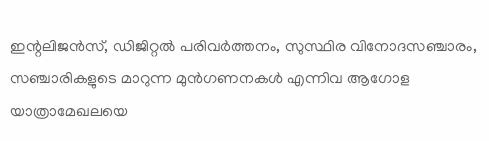ഇന്റലിജൻസ്, ഡിജിറ്റൽ പരിവർത്തനം, സുസ്ഥിര വിനോദസഞ്ചാരം, സഞ്ചാരികളുടെ മാറുന്ന മുൻഗണനകൾ എന്നിവ ആഗോള യാത്രാമേഖലയെ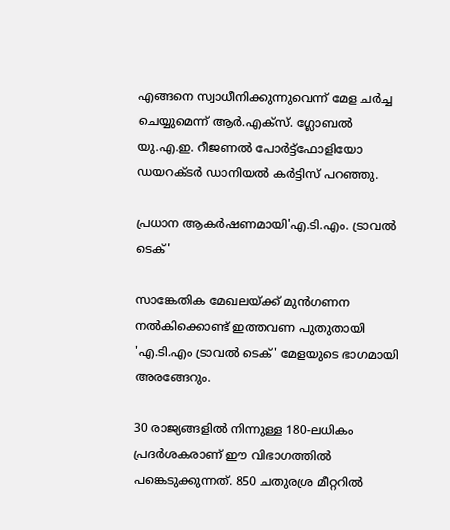എങ്ങനെ സ്വാധീനിക്കുന്നുവെന്ന് മേള ചർച്ച ചെയ്യുമെന്ന് ആർ.എക്സ്. ഗ്ലോബൽ യു.എ.ഇ. റീജണൽ പോർട്ട്‌ഫോളിയോ ഡയറക്ടർ ഡാനിയൽ കർട്ടിസ് പറഞ്ഞു.

പ്രധാന ആകർഷണമായി'എ.ടി.എം. ട്രാവൽ ടെക്'

സാങ്കേതിക മേഖലയ്ക്ക് മുൻഗണന നൽകിക്കൊണ്ട് ഇത്തവണ പുതുതായി 'എ.ടി.എം ട്രാവൽ ടെക്' മേളയുടെ ഭാഗമായി അരങ്ങേറും.

30 രാജ്യങ്ങളിൽ നിന്നുള്ള 180-ലധികം പ്രദർശകരാണ് ഈ വിഭാഗത്തിൽ പങ്കെടുക്കുന്നത്. 850 ചതുരശ്ര മീറ്ററിൽ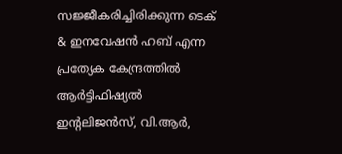സജ്ജീകരിച്ചിരിക്കുന്ന ടെക് & ഇനവേഷൻ ഹബ് എന്ന പ്രത്യേക കേന്ദ്രത്തിൽ ആർട്ടിഫിഷ്യൽ ഇന്റലിജൻസ്, വി.ആർ,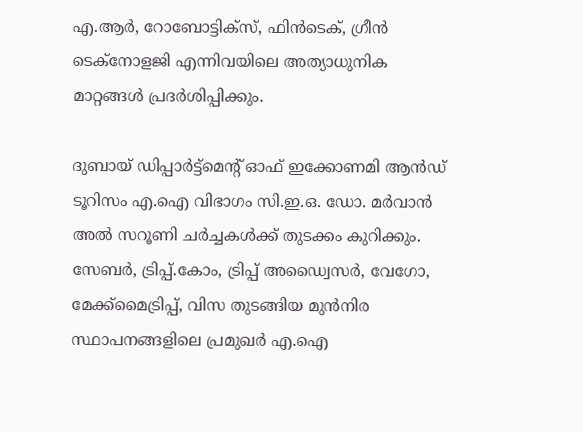എ.ആർ, റോബോട്ടിക്‌സ്, ഫിൻടെക്, ഗ്രീൻ ടെക്‌നോളജി എന്നിവയിലെ അത്യാധുനിക മാറ്റങ്ങൾ പ്രദർശിപ്പിക്കും.

ദുബായ് ഡിപ്പാർട്ട്മെന്റ് ഓഫ് ഇക്കോണമി ആൻഡ് ടൂറിസം എ.ഐ വിഭാഗം സി.ഇ.ഒ. ഡോ. മർവാൻ അൽ സറൂണി ചർച്ചകൾക്ക് തുടക്കം കുറിക്കും. സേബർ, ട്രിപ്പ്.കോം, ട്രിപ്പ് അഡ്വൈസർ, വേഗോ, മേക്ക്‌മൈട്രിപ്പ്, വിസ തുടങ്ങിയ മുൻനിര സ്ഥാപനങ്ങളിലെ പ്രമുഖർ എ.ഐ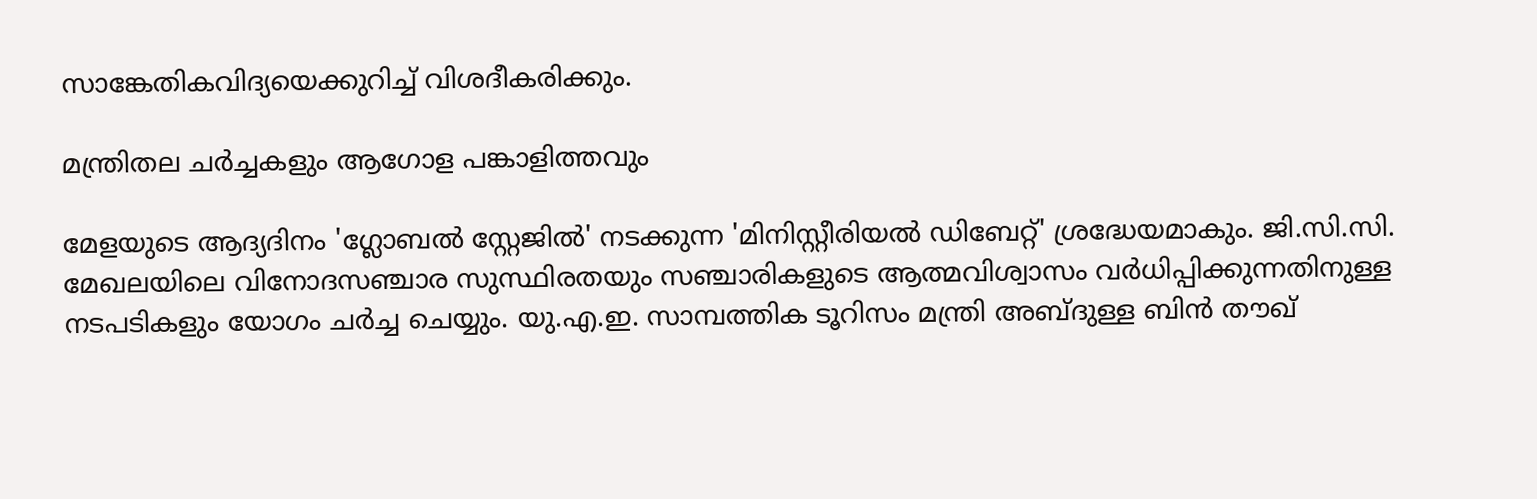സാങ്കേതികവിദ്യയെക്കുറിച്ച് വിശദീകരിക്കും.

മന്ത്രിതല ചർച്ചകളും ആഗോള പങ്കാളിത്തവും

മേളയുടെ ആദ്യദിനം 'ഗ്ലോബൽ സ്റ്റേജിൽ' നടക്കുന്ന 'മിനിസ്റ്റീരിയൽ ഡിബേറ്റ്' ശ്രദ്ധേയമാകും. ജി.സി.സി. മേഖലയിലെ വിനോദസഞ്ചാര സുസ്ഥിരതയും സഞ്ചാരികളുടെ ആത്മവിശ്വാസം വർധിപ്പിക്കുന്നതിനുള്ള നടപടികളും യോഗം ചർച്ച ചെയ്യും. യു.എ.ഇ. സാമ്പത്തിക ടൂറിസം മന്ത്രി അബ്ദുള്ള ബിൻ തൗഖ്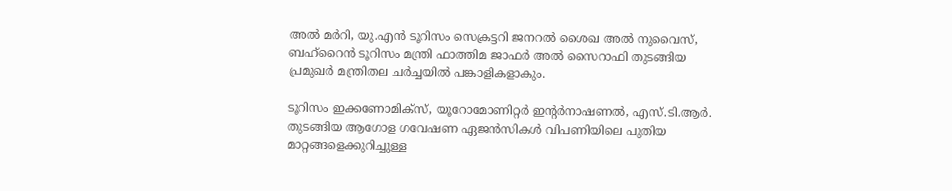അൽ മർറി, യു.എൻ ടൂറിസം സെക്രട്ടറി ജനറൽ ശൈഖ അൽ നുവൈസ്, ബഹ്റൈൻ ടൂറിസം മന്ത്രി ഫാത്തിമ ജാഫർ അൽ സൈറാഫി തുടങ്ങിയ പ്രമുഖർ മന്ത്രിതല ചർച്ചയിൽ പങ്കാളികളാകും.

ടൂറിസം ഇക്കണോമിക്സ്, യൂറോമോണിറ്റർ ഇന്റർനാഷണൽ, എസ്.ടി.ആർ. തുടങ്ങിയ ആഗോള ഗവേഷണ ഏജൻസികൾ വിപണിയിലെ പുതിയ മാറ്റങ്ങളെക്കുറിച്ചുള്ള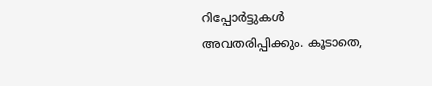റിപ്പോർട്ടുകൾ അവതരിപ്പിക്കും. കൂടാതെ,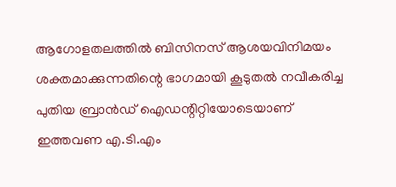ആഗോളതലത്തിൽ ബിസിനസ് ആശയവിനിമയം ശക്തമാക്കുന്നതിന്റെ ഭാഗമായി കൂടുതൽ നവീകരിച്ച പുതിയ ബ്രാൻഡ് ഐഡന്റിറ്റിയോടെയാണ് ഇത്തവണ എ.ടി.എം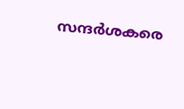സന്ദർശകരെ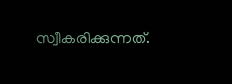സ്വീകരിക്കുന്നത്.